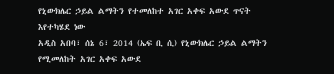የኒውክሌር ኃይል ልማትን የተመለከተ አገር አቀፍ አውደ ጥናት እየተካሄደ ነው
አዲስ አበባ፣ ሰኔ 6፣ 2014 (ኤፍ ቢ ሲ) የኒውክሌር ኃይል ልማትን የሚመለከት አገር አቀፍ አውደ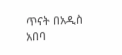ጥናት በአዲስ አበባ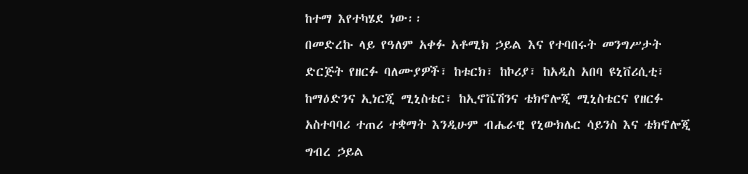ከተማ እየተካሄደ ነው፡፡
በመድረኩ ላይ የዓለም አቀፉ አቶሚክ ኃይል እና የተባበሩት መንግሥታት ድርጅት የዘርፉ ባለሙያዎች፣ ከቱርክ፣ ከኮሪያ፣ ከአዲስ አበባ ዩኒቨሪሲቲ፣ ከማዕድንና ኢነርጂ ሚኒስቴር፣ ከኢኖቬሽንና ቴክኖሎጂ ሚኒስቴርና የዘርፉ አስተባባሪ ተጠሪ ተቋማት እንዲሁም ብሔራዊ የኒውክሌር ሳይንስ እና ቴክኖሎጂ ግብረ ኃይል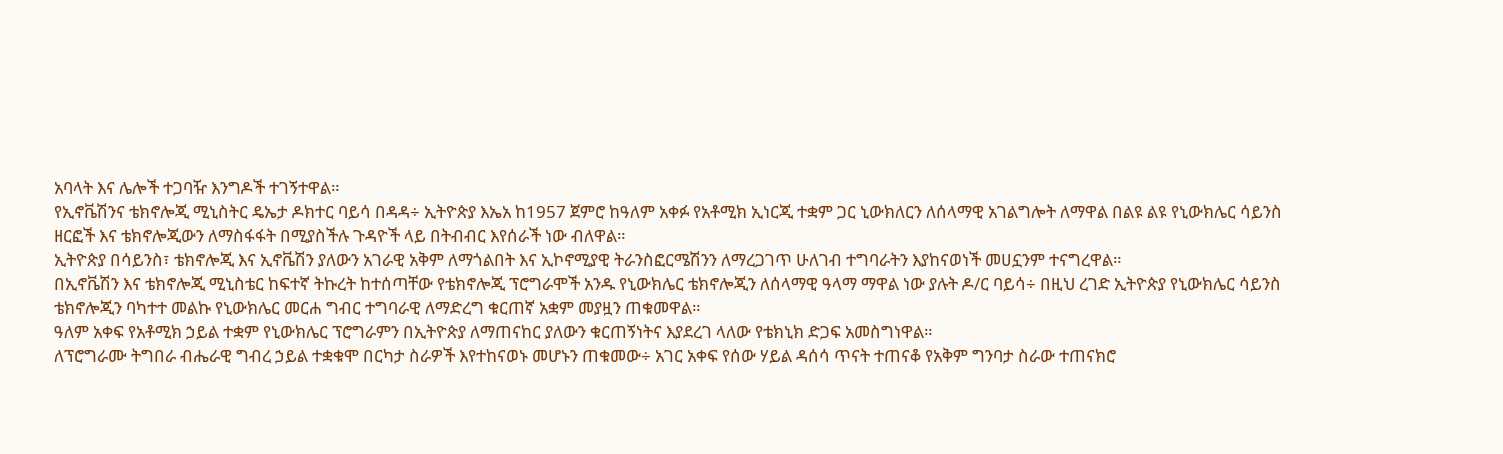አባላት እና ሌሎች ተጋባዥ እንግዶች ተገኝተዋል።
የኢኖቬሽንና ቴክኖሎጂ ሚኒስትር ዴኤታ ዶክተር ባይሳ በዳዳ÷ ኢትዮጵያ እኤአ ከ1957 ጀምሮ ከዓለም አቀፉ የአቶሚክ ኢነርጂ ተቋም ጋር ኒውክለርን ለሰላማዊ አገልግሎት ለማዋል በልዩ ልዩ የኒውክሌር ሳይንስ ዘርፎች እና ቴክኖሎጂውን ለማስፋፋት በሚያስችሉ ጉዳዮች ላይ በትብብር እየሰራች ነው ብለዋል።
ኢትዮጵያ በሳይንስ፣ ቴክኖሎጂ እና ኢኖቬሽን ያለውን አገራዊ አቅም ለማጎልበት እና ኢኮኖሚያዊ ትራንስፎርሜሽንን ለማረጋገጥ ሁለገብ ተግባራትን እያከናወነች መሀኗንም ተናግረዋል።
በኢኖቬሽን እና ቴክኖሎጂ ሚኒስቴር ከፍተኛ ትኩረት ከተሰጣቸው የቴክኖሎጂ ፕሮግራሞች አንዱ የኒውክሌር ቴክኖሎጂን ለሰላማዊ ዓላማ ማዋል ነው ያሉት ዶ/ር ባይሳ÷ በዚህ ረገድ ኢትዮጵያ የኒውክሌር ሳይንስ ቴክኖሎጂን ባካተተ መልኩ የኒውክሌር መርሐ ግብር ተግባራዊ ለማድረግ ቁርጠኛ አቋም መያዟን ጠቁመዋል።
ዓለም አቀፍ የአቶሚክ ኃይል ተቋም የኒውክሌር ፕሮግራምን በኢትዮጵያ ለማጠናከር ያለውን ቁርጠኝነትና እያደረገ ላለው የቴክኒክ ድጋፍ አመስግነዋል።
ለፕሮግራሙ ትግበራ ብሔራዊ ግብረ ኃይል ተቋቁሞ በርካታ ስራዎች እየተከናወኑ መሆኑን ጠቁመው÷ አገር አቀፍ የሰው ሃይል ዳሰሳ ጥናት ተጠናቆ የአቅም ግንባታ ስራው ተጠናክሮ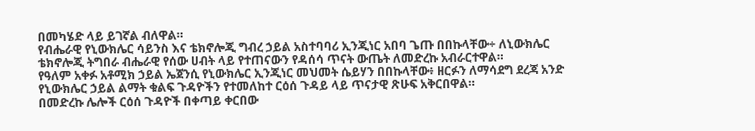በመካሄድ ላይ ይገኛል ብለዋል።
የብሔራዊ የኒውክሌር ሳይንስ እና ቴክኖሎጂ ግብረ ኃይል አስተባባሪ ኢንጂነር አበባ ጌጡ በበኩላቸው÷ ለኒውክሌር ቴክኖሎጂ ትግበራ ብሔራዊ የሰው ሀብት ላይ የተጠናውን የዳሰሳ ጥናት ውጤት ለመድረኩ አብራርተዋል።
የዓለም አቀፉ አቶሚክ ኃይል ኤጀንሲ የኒውክሌር ኢንጂነር መህመት ሴይሃን በበኩላቸው፥ ዘርፉን ለማሳደግ ደረጃ አንድ የኒውክሌር ኃይል ልማት ቁልፍ ጉዳዮችን የተመለከተ ርዕሰ ጉዳይ ላይ ጥናታዊ ጽሁፍ አቅርበዋል።
በመድረኩ ሌሎች ርዕሰ ጉዳዮች በቀጣይ ቀርበው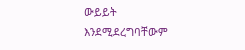ውይይት እንደሚደረግባቸውም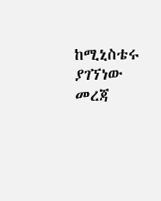ከሚኒስቴሩ ያገኘነው መረጃ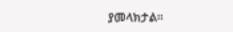ያመላክታል፡፡